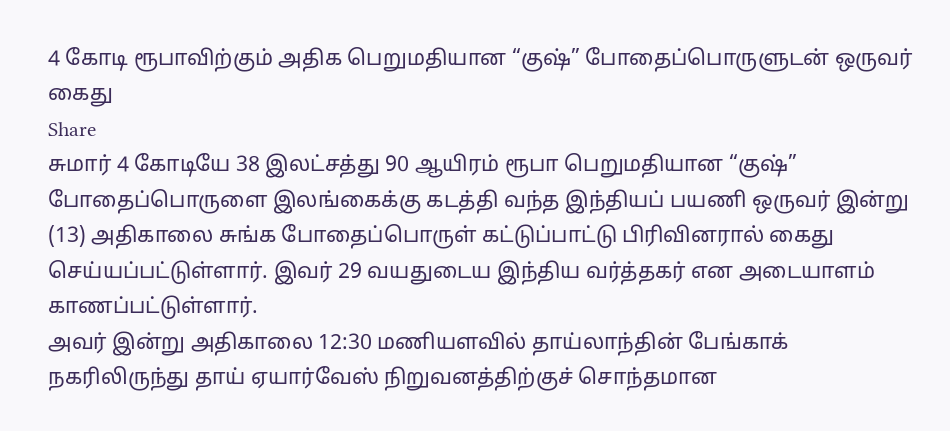4 கோடி ரூபாவிற்கும் அதிக பெறுமதியான “குஷ்” போதைப்பொருளுடன் ஒருவர் கைது
Share
சுமார் 4 கோடியே 38 இலட்சத்து 90 ஆயிரம் ரூபா பெறுமதியான “குஷ்” போதைப்பொருளை இலங்கைக்கு கடத்தி வந்த இந்தியப் பயணி ஒருவர் இன்று (13) அதிகாலை சுங்க போதைப்பொருள் கட்டுப்பாட்டு பிரிவினரால் கைது செய்யப்பட்டுள்ளார். இவர் 29 வயதுடைய இந்திய வர்த்தகர் என அடையாளம் காணப்பட்டுள்ளார்.
அவர் இன்று அதிகாலை 12:30 மணியளவில் தாய்லாந்தின் பேங்காக் நகரிலிருந்து தாய் ஏயார்வேஸ் நிறுவனத்திற்குச் சொந்தமான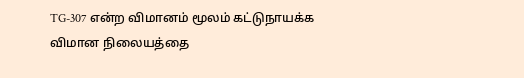TG-307 என்ற விமானம் மூலம் கட்டுநாயக்க விமான நிலையத்தை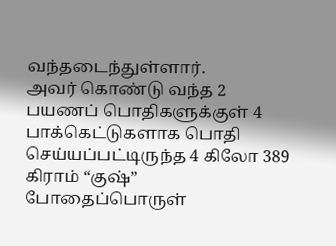வந்தடைந்துள்ளார்.
அவர் கொண்டு வந்த 2 பயணப் பொதிகளுக்குள் 4 பாக்கெட்டுகளாக பொதி செய்யப்பட்டிருந்த 4 கிலோ 389 கிராம் “குஷ்” போதைப்பொருள்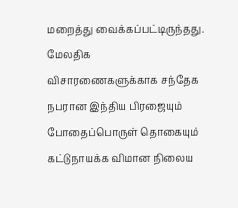மறைத்து வைக்கப்பட்டிருந்தது. மேலதிக விசாரணைகளுக்காக சந்தேக நபரான இந்திய பிரஜையும் போதைப்பொருள் தொகையும் கட்டுநாயக்க விமான நிலைய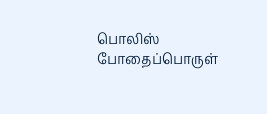பொலிஸ் போதைப்பொருள்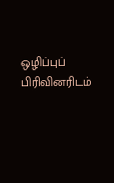ஒழிப்புப் பிரிவினரிடம்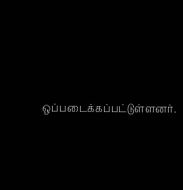ஒப்படைக்கப்பட்டுள்ளனர்.